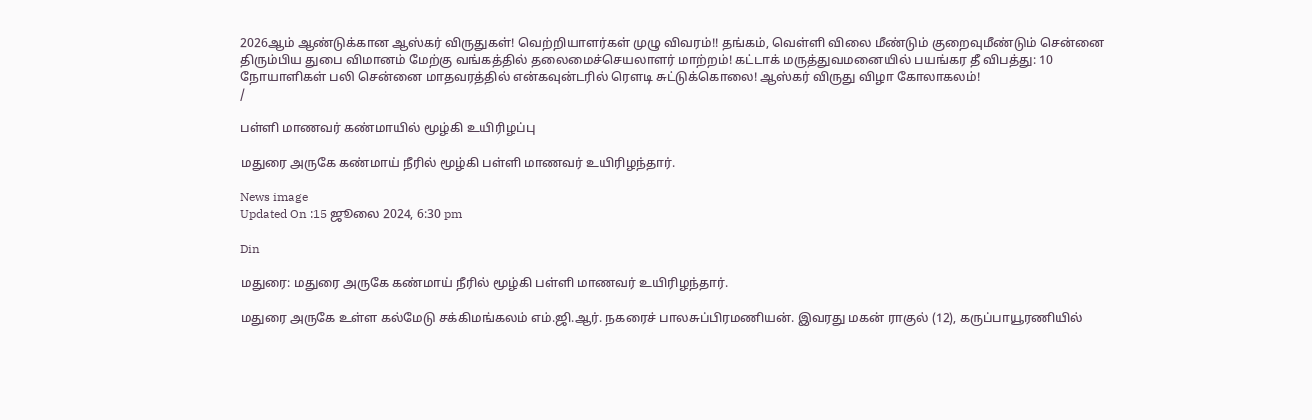2026ஆம் ஆண்டுக்கான ஆஸ்கர் விருதுகள்! வெற்றியாளர்கள் முழு விவரம்!! தங்கம், வெள்ளி விலை மீண்டும் குறைவுமீண்டும் சென்னை திரும்பிய துபை விமானம் மேற்கு வங்கத்தில் தலைமைச்செயலாளர் மாற்றம்! கட்டாக் மருத்துவமனையில் பயங்கர தீ விபத்து: 10 நோயாளிகள் பலி சென்னை மாதவரத்தில் என்கவுன்டரில் ரௌடி சுட்டுக்கொலை! ஆஸ்கர் விருது விழா கோலாகலம்!
/

பள்ளி மாணவர் கண்மாயில் மூழ்கி உயிரிழப்பு

மதுரை அருகே கண்மாய் நீரில் மூழ்கி பள்ளி மாணவர் உயிரிழந்தார்.

News image
Updated On :15 ஜூலை 2024, 6:30 pm

Din

மதுரை: மதுரை அருகே கண்மாய் நீரில் மூழ்கி பள்ளி மாணவர் உயிரிழந்தார்.

மதுரை அருகே உள்ள கல்மேடு சக்கிமங்கலம் எம்.ஜி.ஆர். நகரைச் பாலசுப்பிரமணியன். இவரது மகன் ராகுல் (12), கருப்பாயூரணியில்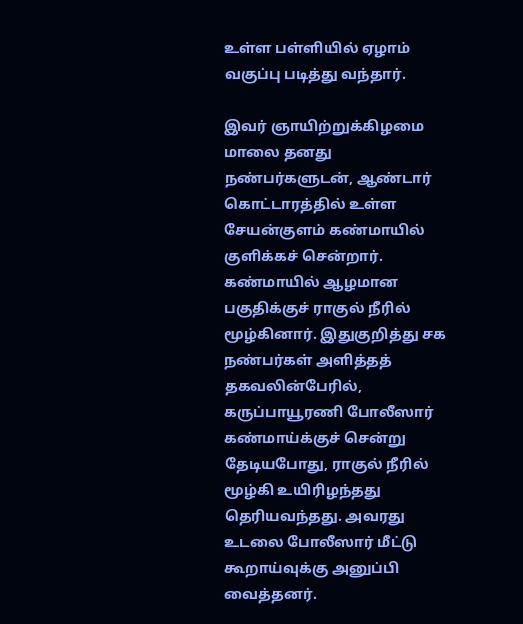உள்ள பள்ளியில் ஏழாம் வகுப்பு படித்து வந்தார்.

இவர் ஞாயிற்றுக்கிழமை மாலை தனது நண்பர்களுடன், ஆண்டார் கொட்டாரத்தில் உள்ள சேயன்குளம் கண்மாயில் குளிக்கச் சென்றார். கண்மாயில் ஆழமான பகுதிக்குச் ராகுல் நீரில் மூழ்கினார். இதுகுறித்து சக நண்பர்கள் அளித்தத் தகவலின்பேரில், கருப்பாயூரணி போலீஸார் கண்மாய்க்குச் சென்று தேடியபோது, ராகுல் நீரில் மூழ்கி உயிரிழந்தது தெரியவந்தது. அவரது உடலை போலீஸார் மீட்டு கூறாய்வுக்கு அனுப்பி வைத்தனர்.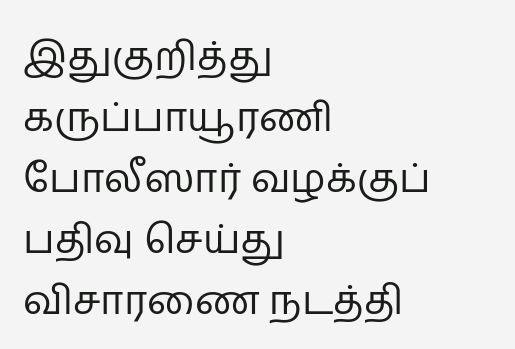இதுகுறித்து கருப்பாயூரணி போலீஸார் வழக்குப் பதிவு செய்து விசாரணை நடத்தி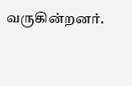வருகின்றனர்.